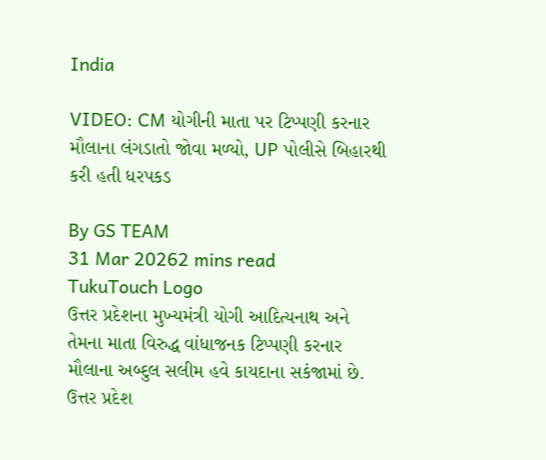India

VIDEO: CM યોગીની માતા પર ટિપ્પણી કરનાર મૌલાના લંગડાતો જોવા મળ્યો, UP પોલીસે બિહારથી કરી હતી ધરપકડ

By GS TEAM
31 Mar 20262 mins read
TukuTouch Logo
ઉત્તર પ્રદેશના મુખ્યમંત્રી યોગી આદિત્યનાથ અને તેમના માતા વિરુદ્ધ વાંધાજનક ટિપ્પણી કરનાર મૌલાના અબ્દુલ સલીમ હવે કાયદાના સકંજામાં છે. ઉત્તર પ્રદેશ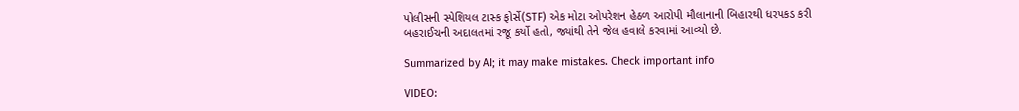પોલીસની સ્પેશિયલ ટાસ્ક ફોર્સે(STF) એક મોટા ઓપરેશન હેઠળ આરોપી મૌલાનાની બિહારથી ધરપકડ કરી બહરાઈચની અદાલતમાં રજૂ કર્યો હતો, જ્યાંથી તેને જેલ હવાલે કરવામાં આવ્યો છે.

Summarized by AI; it may make mistakes. Check important info

VIDEO: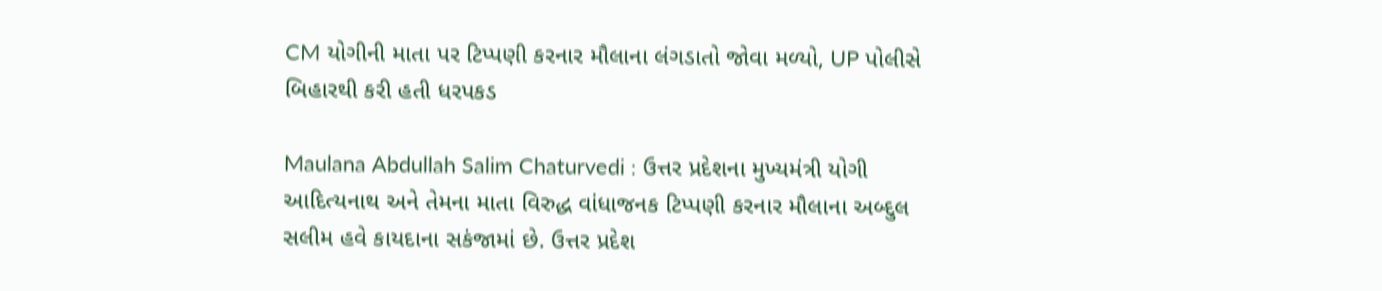CM યોગીની માતા પર ટિપ્પણી કરનાર મૌલાના લંગડાતો જોવા મળ્યો, UP પોલીસે બિહારથી કરી હતી ધરપકડ

Maulana Abdullah Salim Chaturvedi : ઉત્તર પ્રદેશના મુખ્યમંત્રી યોગી આદિત્યનાથ અને તેમના માતા વિરુદ્ધ વાંધાજનક ટિપ્પણી કરનાર મૌલાના અબ્દુલ સલીમ હવે કાયદાના સકંજામાં છે. ઉત્તર પ્રદેશ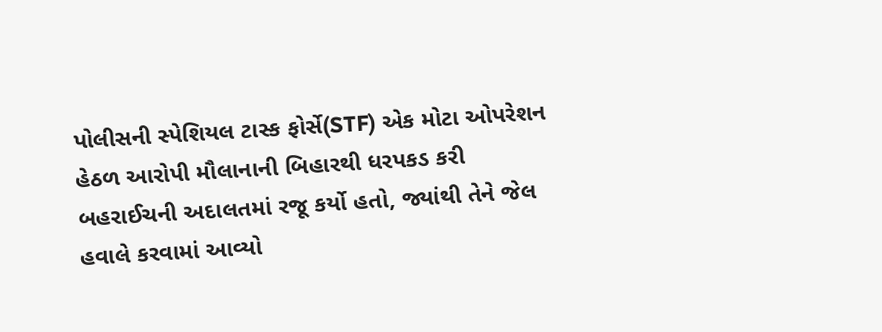પોલીસની સ્પેશિયલ ટાસ્ક ફોર્સે(STF) એક મોટા ઓપરેશન હેઠળ આરોપી મૌલાનાની બિહારથી ધરપકડ કરી બહરાઈચની અદાલતમાં રજૂ કર્યો હતો, જ્યાંથી તેને જેલ હવાલે કરવામાં આવ્યો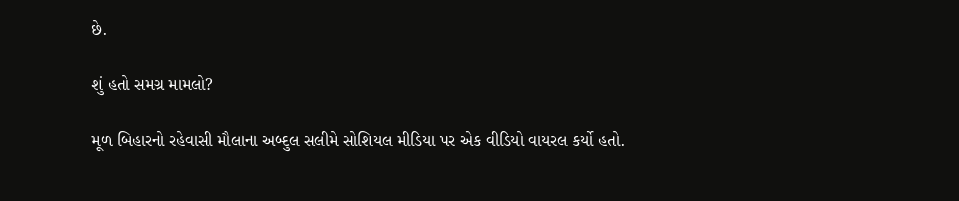છે.

શું હતો સમગ્ર મામલો?

મૂળ બિહારનો રહેવાસી મૌલાના અબ્દુલ સલીમે સોશિયલ મીડિયા પર એક વીડિયો વાયરલ કર્યો હતો.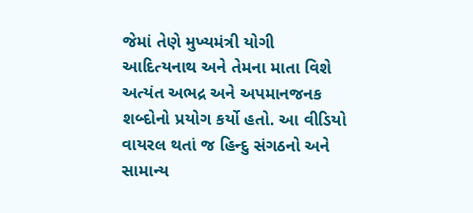જેમાં તેણે મુખ્યમંત્રી યોગી આદિત્યનાથ અને તેમના માતા વિશે અત્યંત અભદ્ર અને અપમાનજનક શબ્દોનો પ્રયોગ કર્યો હતો. આ વીડિયો વાયરલ થતાં જ હિન્દુ સંગઠનો અને સામાન્ય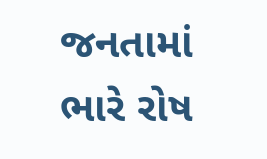જનતામાં ભારે રોષ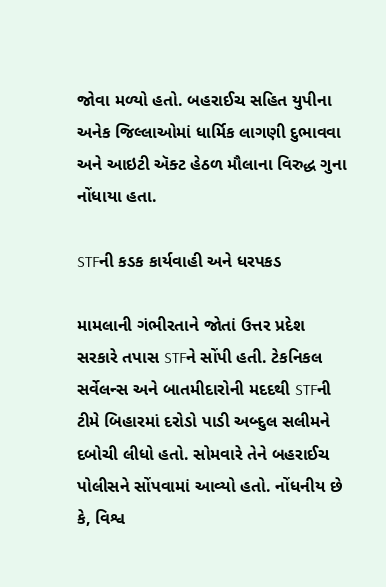જોવા મળ્યો હતો. બહરાઈચ સહિત યુપીના અનેક જિલ્લાઓમાં ધાર્મિક લાગણી દુભાવવા અને આઇટી ઍક્ટ હેઠળ મૌલાના વિરુદ્ધ ગુના નોંધાયા હતા.

STFની કડક કાર્યવાહી અને ધરપકડ

મામલાની ગંભીરતાને જોતાં ઉત્તર પ્રદેશ સરકારે તપાસ STFને સોંપી હતી. ટેકનિકલ સર્વેલન્સ અને બાતમીદારોની મદદથી STFની ટીમે બિહારમાં દરોડો પાડી અબ્દુલ સલીમને દબોચી લીધો હતો. સોમવારે તેને બહરાઈચ પોલીસને સોંપવામાં આવ્યો હતો. નોંધનીય છે કે, વિશ્વ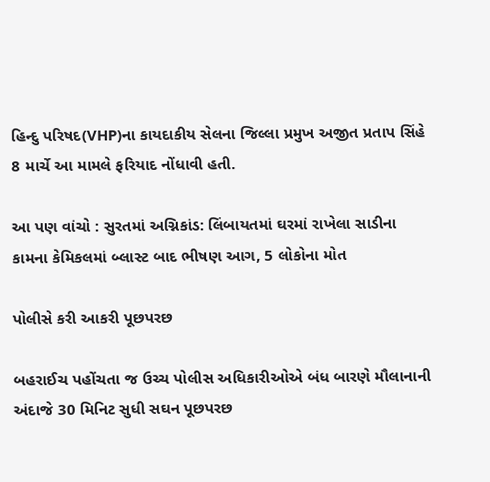હિન્દુ પરિષદ(VHP)ના કાયદાકીય સેલના જિલ્લા પ્રમુખ અજીત પ્રતાપ સિંહે 8 માર્ચે આ મામલે ફરિયાદ નોંધાવી હતી.

આ પણ વાંચો : સુરતમાં અગ્નિકાંડ: લિંબાયતમાં ઘરમાં રાખેલા સાડીના કામના કેમિકલમાં બ્લાસ્ટ બાદ ભીષણ આગ, 5 લોકોના મોત

પોલીસે કરી આકરી પૂછપરછ

બહરાઈચ પહોંચતા જ ઉચ્ચ પોલીસ અધિકારીઓએ બંધ બારણે મૌલાનાની અંદાજે 30 મિનિટ સુધી સઘન પૂછપરછ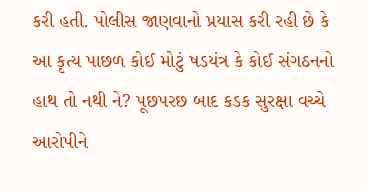કરી હતી. પોલીસ જાણવાનો પ્રયાસ કરી રહી છે કે આ કૃત્ય પાછળ કોઈ મોટું ષડયંત્ર કે કોઈ સંગઠનનો હાથ તો નથી ને? પૂછપરછ બાદ કડક સુરક્ષા વચ્ચે આરોપીને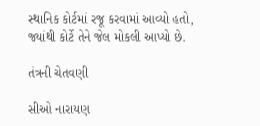સ્થાનિક કોર્ટમાં રજૂ કરવામાં આવ્યો હતો, જ્યાંથી કોર્ટે તેને જેલ મોકલી આપ્યો છે.

તંત્રની ચેતવણી

સીઓ નારાયણ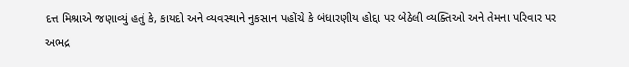દત્ત મિશ્રાએ જણાવ્યું હતું કે, કાયદો અને વ્યવસ્થાને નુકસાન પહોંચે કે બંધારણીય હોદ્દા પર બેઠેલી વ્યક્તિઓ અને તેમના પરિવાર પર અભદ્ર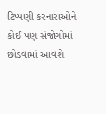ટિપ્પણી કરનારાઓને કોઈ પણ સંજોગોમાં છોડવામાં આવશે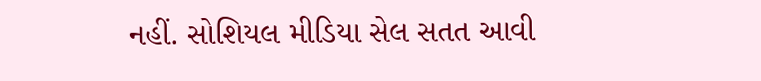નહીં. સોશિયલ મીડિયા સેલ સતત આવી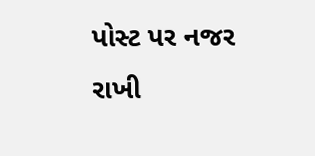પોસ્ટ પર નજર રાખી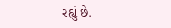રહ્યું છે.